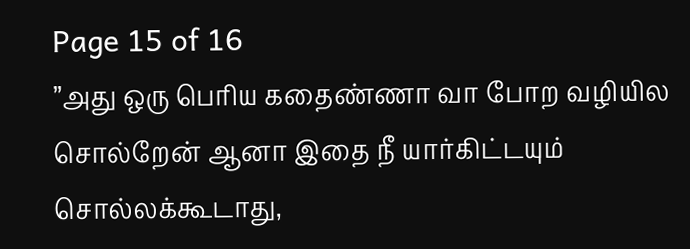Page 15 of 16
”அது ஒரு பெரிய கதைண்ணா வா போற வழியில சொல்றேன் ஆனா இதை நீ யார்கிட்டயும் சொல்லக்கூடாது,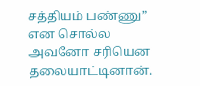சத்தியம் பண்ணு” என சொல்ல அவனோ சரியென தலையாட்டினான்.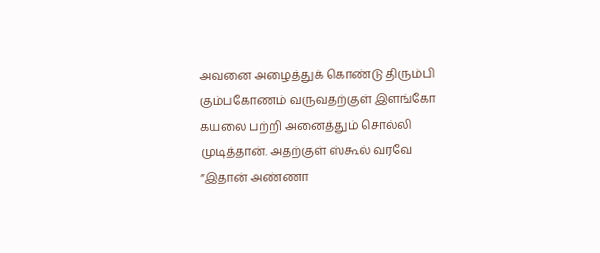அவனை அழைத்துக் கொண்டு திரும்பி கும்பகோணம் வருவதற்குள் இளங்கோ கயலை பற்றி அனைத்தும் சொல்லி முடித்தான். அதற்குள் ஸ்கூல் வரவே
”இதான் அண்ணா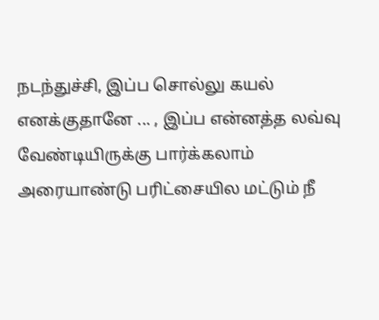நடந்துச்சி, இப்ப சொல்லு கயல் எனக்குதானே ... , இப்ப என்னத்த லவ்வு வேண்டியிருக்கு பார்க்கலாம் அரையாண்டு பரிட்சையில மட்டும் நீ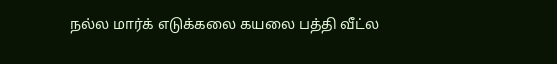நல்ல மார்க் எடுக்கலை கயலை பத்தி வீட்ல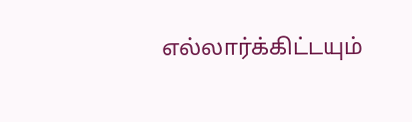எல்லார்க்கிட்டயும்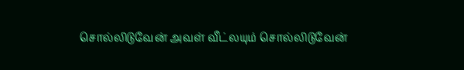சொல்லிடுவேன் அவள் வீட்லயும் சொல்லிடுவேன்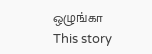ஒழுங்கா
This story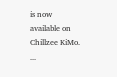is now available on Chillzee KiMo.
...